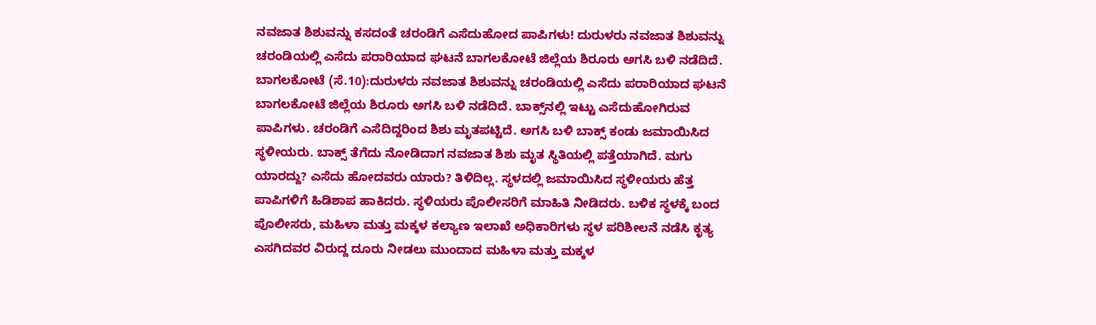ನವಜಾತ ಶಿಶುವನ್ನು ಕಸದಂತೆ ಚರಂಡಿಗೆ ಎಸೆದುಹೋದ ಪಾಪಿಗಳು! ದುರುಳರು ನವಜಾತ ಶಿಶುವನ್ನು ಚರಂಡಿಯಲ್ಲಿ ಎಸೆದು ಪರಾರಿಯಾದ ಘಟನೆ ಬಾಗಲಕೋಟೆ ಜಿಲ್ಲೆಯ ಶಿರೂರು ಅಗಸಿ ಬಳಿ ನಡೆದಿದೆ. ಬಾಗಲಕೋಟೆ (ಸೆ.10):ದುರುಳರು ನವಜಾತ ಶಿಶುವನ್ನು ಚರಂಡಿಯಲ್ಲಿ ಎಸೆದು ಪರಾರಿಯಾದ ಘಟನೆ ಬಾಗಲಕೋಟೆ ಜಿಲ್ಲೆಯ ಶಿರೂರು ಅಗಸಿ ಬಳಿ ನಡೆದಿದೆ. ಬಾಕ್ಸ್‌ನಲ್ಲಿ ಇಟ್ಟು ಎಸೆದುಹೋಗಿರುವ ಪಾಪಿಗಳು. ಚರಂಡಿಗೆ ಎಸೆದಿದ್ದರಿಂದ ಶಿಶು ಮೃತಪಟ್ಟಿದೆ. ಅಗಸಿ ಬಳಿ ಬಾಕ್ಸ್ ಕಂಡು ಜಮಾಯಿಸಿದ ಸ್ಥಳೀಯರು. ಬಾಕ್ಸ್ ತೆಗೆದು ನೋಡಿದಾಗ ನವಜಾತ ಶಿಶು ಮೃತ ಸ್ಥಿತಿಯಲ್ಲಿ ಪತ್ತೆಯಾಗಿದೆ. ಮಗು ಯಾರದ್ದು? ಎಸೆದು ಹೋದವರು ಯಾರು? ತಿಳಿದಿಲ್ಲ. ಸ್ಥಳದಲ್ಲಿ ಜಮಾಯಿಸಿದ ಸ್ಥಳೀಯರು ಹೆತ್ತ ಪಾಪಿಗಳಿಗೆ ಹಿಡಿಶಾಪ ಹಾಕಿದರು. ಸ್ಥಳಿಯರು ಪೊಲೀಸರಿಗೆ ಮಾಹಿತಿ ನೀಡಿದರು. ಬಳಿಕ ಸ್ಥಳಕ್ಕೆ ಬಂದ ಪೊಲೀಸರು, ಮಹಿಳಾ ಮತ್ತು ಮಕ್ಕಳ ಕಲ್ಯಾಣ ಇಲಾಖೆ ಅಧಿಕಾರಿಗಳು ಸ್ಥಳ ಪರಿಶೀಲನೆ ನಡೆಸಿ ಕೃತ್ಯ ಎಸಗಿದವರ ವಿರುದ್ದ ದೂರು ನೀಡಲು ಮುಂದಾದ ಮಹಿಳಾ ಮತ್ತು ಮಕ್ಕಳ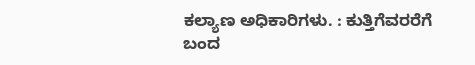ಕಲ್ಯಾಣ ಅಧಿಕಾರಿಗಳು. : ಕುತ್ತಿಗೆವರರೆಗೆ ಬಂದ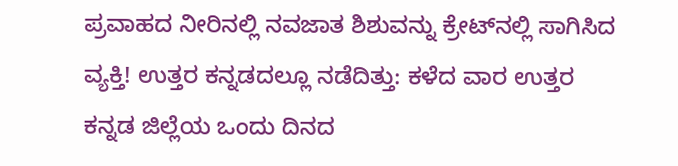ಪ್ರವಾಹದ ನೀರಿನಲ್ಲಿ ನವಜಾತ ಶಿಶುವನ್ನು ಕ್ರೇಟ್‌ನಲ್ಲಿ ಸಾಗಿಸಿದ ವ್ಯಕ್ತಿ! ಉತ್ತರ ಕನ್ನಡದಲ್ಲೂ ನಡೆದಿತ್ತು: ಕಳೆದ ವಾರ ಉತ್ತರ ಕನ್ನಡ ಜಿಲ್ಲೆಯ ಒಂದು ದಿನದ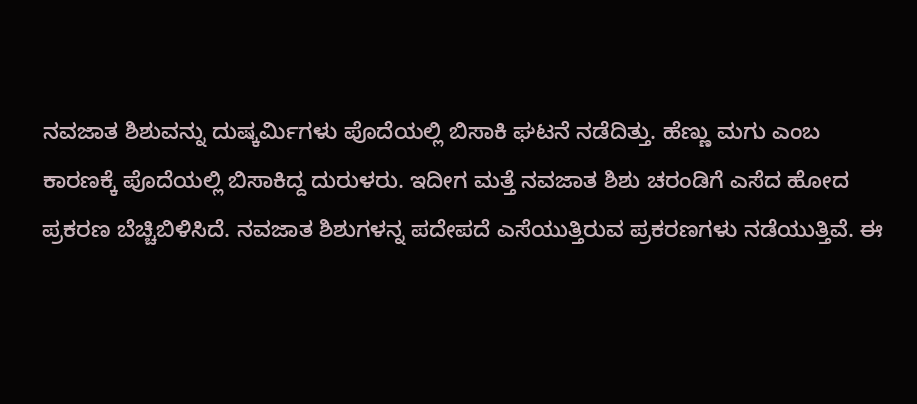ನವಜಾತ ಶಿಶುವನ್ನು ದುಷ್ಕರ್ಮಿಗಳು ಪೊದೆಯಲ್ಲಿ ಬಿಸಾಕಿ ಘಟನೆ ನಡೆದಿತ್ತು. ಹೆಣ್ಣು ಮಗು ಎಂಬ ಕಾರಣಕ್ಕೆ ಪೊದೆಯಲ್ಲಿ ಬಿಸಾಕಿದ್ದ ದುರುಳರು. ಇದೀಗ ಮತ್ತೆ ನವಜಾತ ಶಿಶು ಚರಂಡಿಗೆ ಎಸೆದ ಹೋದ ಪ್ರಕರಣ ಬೆಚ್ಚಿಬಿಳಿಸಿದೆ. ನವಜಾತ ಶಿಶುಗಳನ್ನ ಪದೇಪದೆ ಎಸೆಯುತ್ತಿರುವ ಪ್ರಕರಣಗಳು ನಡೆಯುತ್ತಿವೆ. ಈ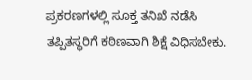ಪ್ರಕರಣಗಳಲ್ಲಿ ಸೂಕ್ತ ತನಿಖೆ ನಡೆಸಿ ತಪ್ಪಿತಸ್ಥರಿಗೆ ಕಠಿಣವಾಗಿ ಶಿಕ್ಷೆ ವಿಧಿಸಬೇಕು.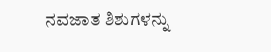ನವಜಾತ ಶಿಶುಗಳನ್ನು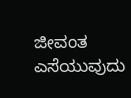ಜೀವಂತ ಎಸೆಯುವುದು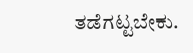ತಡೆಗಟ್ಟಬೇಕು.